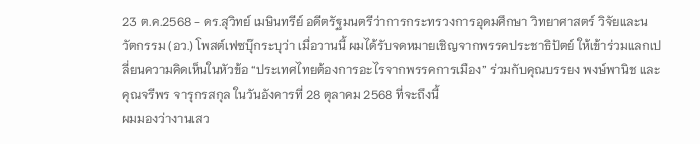23 ต.ค.2568 - ดร.สุวิทย์ เมษินทรีย์ อดีตรัฐมนตรีว่าการกระทรวงการอุดมศึกษา วิทยาศาสตร์ วิจัยและนวัตกรรม (อว.) โพสต์เฟซบุ๊กระบุว่า เมื่อวานนี้ ผมได้รับจดหมายเชิญจากพรรคประชาธิปัตย์ ให้เข้าร่วมแลกเปลี่ยนความคิดเห็นในหัวข้อ “ประเทศไทยต้องการอะไรจากพรรคการเมือง” ร่วมกับคุณบรรยง พงษ์พานิช และคุณจรีพร จารุกรสกุล ในวันอังคารที่ 28 ตุลาคม 2568 ที่จะถึงนี้
ผมมองว่างานเสว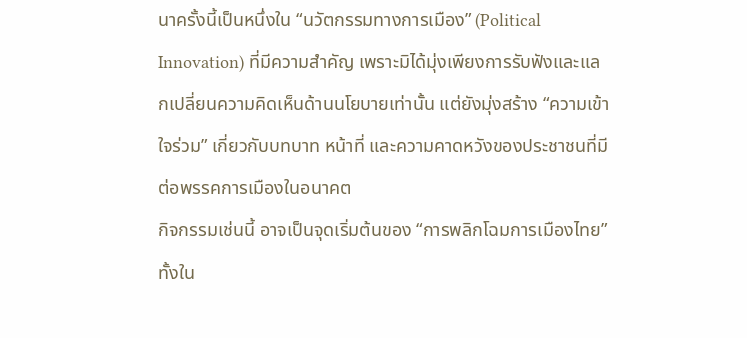นาครั้งนี้เป็นหนึ่งใน “นวัตกรรมทางการเมือง” (Political Innovation) ที่มีความสำคัญ เพราะมิได้มุ่งเพียงการรับฟังและแลกเปลี่ยนความคิดเห็นด้านนโยบายเท่านั้น แต่ยังมุ่งสร้าง “ความเข้าใจร่วม” เกี่ยวกับบทบาท หน้าที่ และความคาดหวังของประชาชนที่มีต่อพรรคการเมืองในอนาคต
กิจกรรมเช่นนี้ อาจเป็นจุดเริ่มต้นของ “การพลิกโฉมการเมืองไทย” ทั้งใน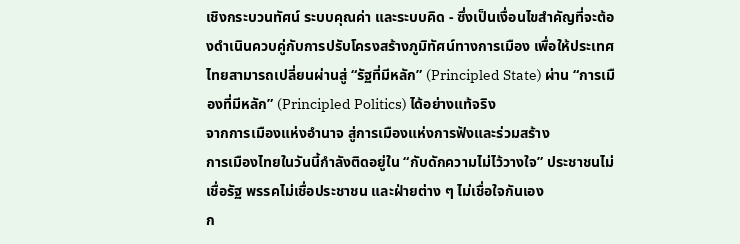เชิงกระบวนทัศน์ ระบบคุณค่า และระบบคิด - ซึ่งเป็นเงื่อนไขสำคัญที่จะต้องดำเนินควบคู่กับการปรับโครงสร้างภูมิทัศน์ทางการเมือง เพื่อให้ประเทศไทยสามารถเปลี่ยนผ่านสู่ “รัฐที่มีหลัก” (Principled State) ผ่าน “การเมืองที่มีหลัก” (Principled Politics) ได้อย่างแท้จริง
จากการเมืองแห่งอำนาจ สู่การเมืองแห่งการฟังและร่วมสร้าง
การเมืองไทยในวันนี้กำลังติดอยู่ใน “กับดักความไม่ไว้วางใจ” ประชาชนไม่เชื่อรัฐ พรรคไม่เชื่อประชาชน และฝ่ายต่าง ๆ ไม่เชื่อใจกันเอง
ก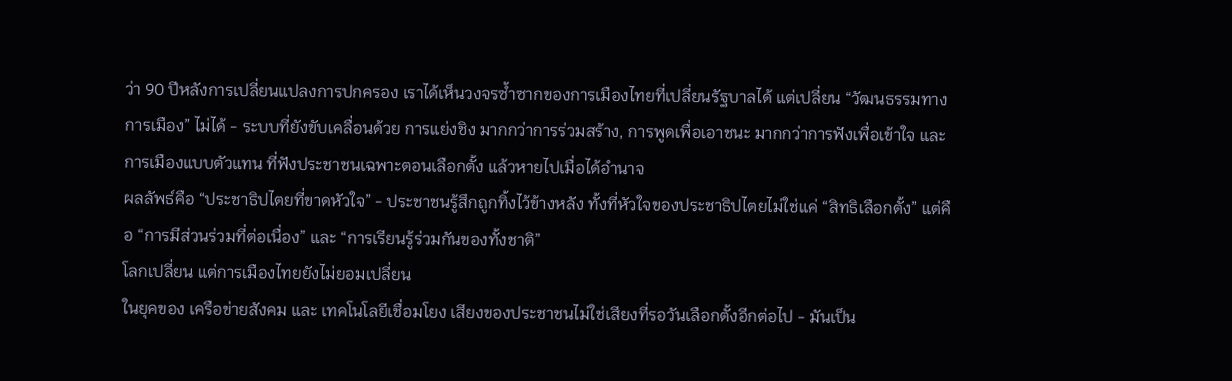ว่า 90 ปีหลังการเปลี่ยนแปลงการปกครอง เราได้เห็นวงจรซ้ำซากของการเมืองไทยที่เปลี่ยนรัฐบาลได้ แต่เปลี่ยน “วัฒนธรรมทางการเมือง” ไม่ได้ - ระบบที่ยังขับเคลื่อนด้วย การแย่งชิง มากกว่าการร่วมสร้าง, การพูดเพื่อเอาชนะ มากกว่าการฟังเพื่อเข้าใจ และการเมืองแบบตัวแทน ที่ฟังประชาชนเฉพาะตอนเลือกตั้ง แล้วหายไปเมื่อได้อำนาจ
ผลลัพธ์คือ “ประชาธิปไตยที่ขาดหัวใจ” - ประชาชนรู้สึกถูกทิ้งไว้ข้างหลัง ทั้งที่หัวใจของประชาธิปไตยไม่ใช่แค่ “สิทธิเลือกตั้ง” แต่คือ “การมีส่วนร่วมที่ต่อเนื่อง” และ “การเรียนรู้ร่วมกันของทั้งชาติ”
โลกเปลี่ยน แต่การเมืองไทยยังไม่ยอมเปลี่ยน
ในยุคของ เครือข่ายสังคม และ เทคโนโลยีเชื่อมโยง เสียงของประชาชนไม่ใช่เสียงที่รอวันเลือกตั้งอีกต่อไป - มันเป็น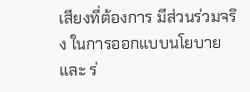เสียงที่ต้องการ มีส่วนร่วมจริง ในการออกแบบนโยบาย และ ร่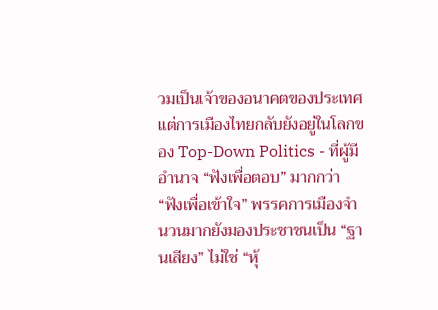วมเป็นเจ้าของอนาคตของประเทศ แต่การเมืองไทยกลับยังอยู่ในโลกของ Top-Down Politics - ที่ผู้มีอำนาจ “ฟังเพื่อตอบ” มากกว่า “ฟังเพื่อเข้าใจ” พรรคการเมืองจำนวนมากยังมองประชาชนเป็น “ฐานเสียง” ไม่ใช่ “หุ้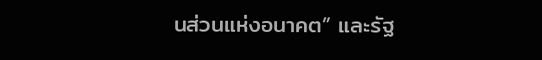นส่วนแห่งอนาคต” และรัฐ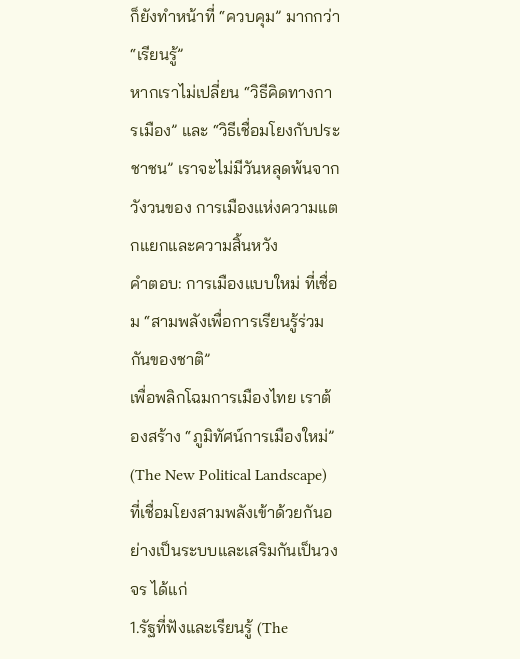ก็ยังทำหน้าที่ “ควบคุม” มากกว่า “เรียนรู้”
หากเราไม่เปลี่ยน “วิธีคิดทางการเมือง” และ “วิธีเชื่อมโยงกับประชาชน” เราจะไม่มีวันหลุดพ้นจากวังวนของ การเมืองแห่งความแตกแยกและความสิ้นหวัง
คำตอบ: การเมืองแบบใหม่ ที่เชื่อม “สามพลังเพื่อการเรียนรู้ร่วมกันของชาติ”
เพื่อพลิกโฉมการเมืองไทย เราต้องสร้าง “ภูมิทัศน์การเมืองใหม่” (The New Political Landscape) ที่เชื่อมโยงสามพลังเข้าด้วยกันอย่างเป็นระบบและเสริมกันเป็นวงจร ได้แก่
1.รัฐที่ฟังและเรียนรู้ (The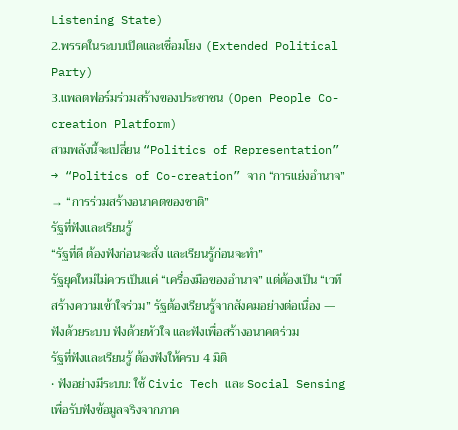Listening State)
2.พรรคในระบบเปิดและเชื่อมโยง (Extended Political Party)
3.แพลตฟอร์มร่วมสร้างของประชาชน (Open People Co-creation Platform)
สามพลังนี้จะเปลี่ยน “Politics of Representation” → “Politics of Co-creation” จาก “การแย่งอำนาจ” → “การร่วมสร้างอนาคตของชาติ”
รัฐที่ฟังและเรียนรู้
“รัฐที่ดี ต้องฟังก่อนจะสั่ง และเรียนรู้ก่อนจะทำ”
รัฐยุคใหม่ไม่ควรเป็นแค่ “เครื่องมือของอำนาจ” แต่ต้องเป็น “เวทีสร้างความเข้าใจร่วม” รัฐต้องเรียนรู้จากสังคมอย่างต่อเนื่อง — ฟังด้วยระบบ ฟังด้วยหัวใจ และฟังเพื่อสร้างอนาคตร่วม
รัฐที่ฟังและเรียนรู้ ต้องฟังให้ครบ 4 มิติ
• ฟังอย่างมีระบบ: ใช้ Civic Tech และ Social Sensing เพื่อรับฟังข้อมูลจริงจากภาค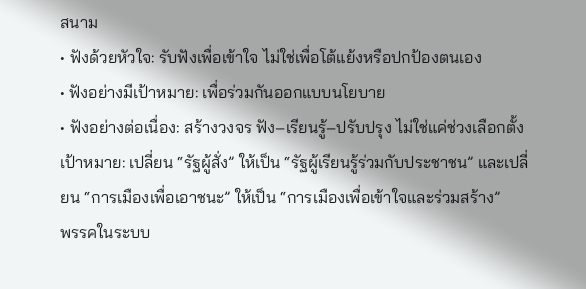สนาม
• ฟังด้วยหัวใจ: รับฟังเพื่อเข้าใจ ไม่ใช่เพื่อโต้แย้งหรือปกป้องตนเอง
• ฟังอย่างมีเป้าหมาย: เพื่อร่วมกันออกแบบนโยบาย
• ฟังอย่างต่อเนื่อง: สร้างวงจร ฟัง–เรียนรู้–ปรับปรุง ไม่ใช่แค่ช่วงเลือกตั้ง
เป้าหมาย: เปลี่ยน “รัฐผู้สั่ง” ให้เป็น “รัฐผู้เรียนรู้ร่วมกับประชาชน” และเปลี่ยน “การเมืองเพื่อเอาชนะ” ให้เป็น “การเมืองเพื่อเข้าใจและร่วมสร้าง”
พรรคในระบบ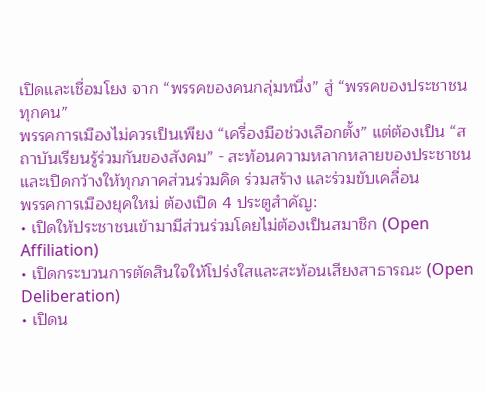เปิดและเชื่อมโยง จาก “พรรคของคนกลุ่มหนึ่ง” สู่ “พรรคของประชาชนทุกคน”
พรรคการเมืองไม่ควรเป็นเพียง “เครื่องมือช่วงเลือกตั้ง” แต่ต้องเป็น “สถาบันเรียนรู้ร่วมกันของสังคม” - สะท้อนความหลากหลายของประชาชน และเปิดกว้างให้ทุกภาคส่วนร่วมคิด ร่วมสร้าง และร่วมขับเคลื่อน
พรรคการเมืองยุคใหม่ ต้องเปิด 4 ประตูสำคัญ:
• เปิดให้ประชาชนเข้ามามีส่วนร่วมโดยไม่ต้องเป็นสมาชิก (Open Affiliation)
• เปิดกระบวนการตัดสินใจให้โปร่งใสและสะท้อนเสียงสาธารณะ (Open Deliberation)
• เปิดน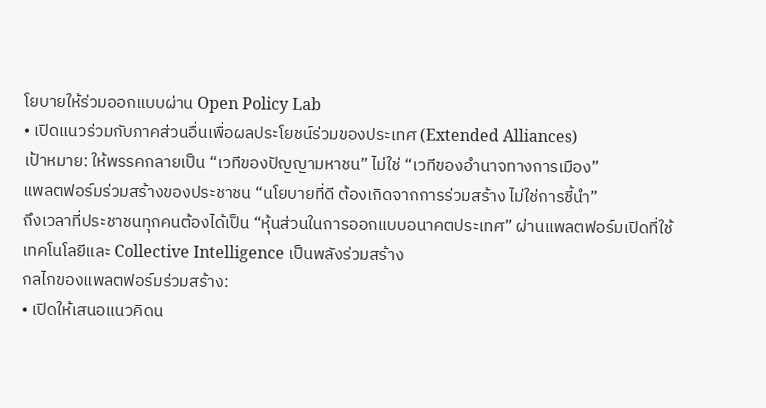โยบายให้ร่วมออกแบบผ่าน Open Policy Lab
• เปิดแนวร่วมกับภาคส่วนอื่นเพื่อผลประโยชน์ร่วมของประเทศ (Extended Alliances)
เป้าหมาย: ให้พรรคกลายเป็น “เวทีของปัญญามหาชน” ไม่ใช่ “เวทีของอำนาจทางการเมือง”
แพลตฟอร์มร่วมสร้างของประชาชน “นโยบายที่ดี ต้องเกิดจากการร่วมสร้าง ไม่ใช่การชี้นำ”
ถึงเวลาที่ประชาชนทุกคนต้องได้เป็น “หุ้นส่วนในการออกแบบอนาคตประเทศ” ผ่านแพลตฟอร์มเปิดที่ใช้เทคโนโลยีและ Collective Intelligence เป็นพลังร่วมสร้าง
กลไกของแพลตฟอร์มร่วมสร้าง:
• เปิดให้เสนอแนวคิดน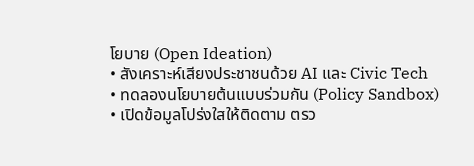โยบาย (Open Ideation)
• สังเคราะห์เสียงประชาชนด้วย AI และ Civic Tech
• ทดลองนโยบายต้นแบบร่วมกัน (Policy Sandbox)
• เปิดข้อมูลโปร่งใสให้ติดตาม ตรว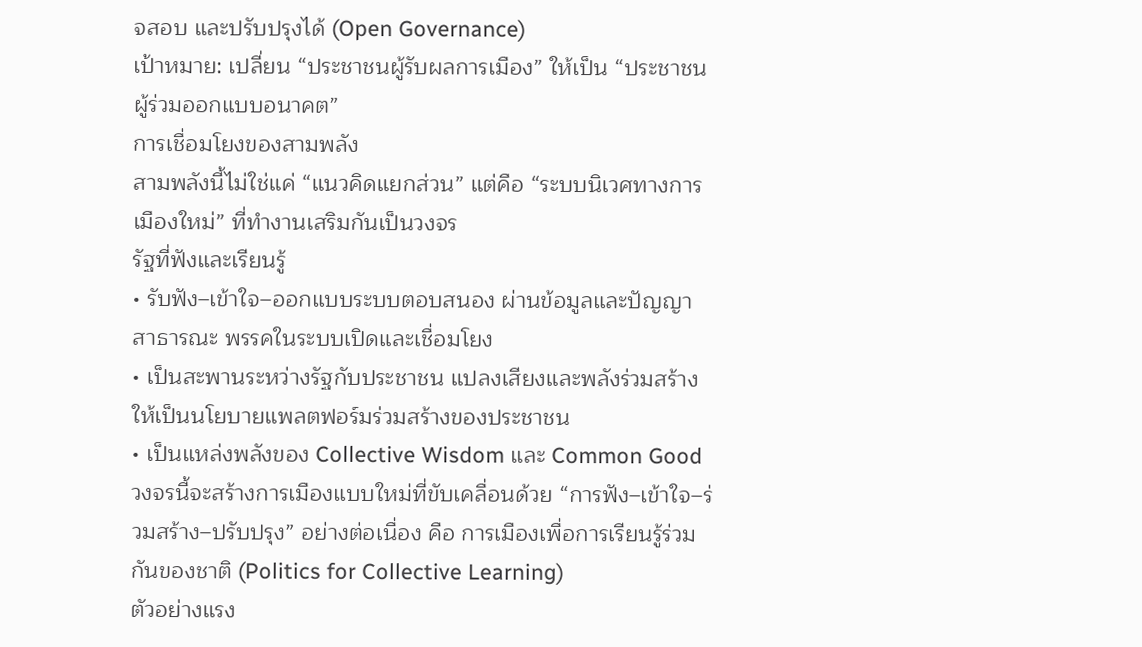จสอบ และปรับปรุงได้ (Open Governance)
เป้าหมาย: เปลี่ยน “ประชาชนผู้รับผลการเมือง” ให้เป็น “ประชาชนผู้ร่วมออกแบบอนาคต”
การเชื่อมโยงของสามพลัง
สามพลังนี้ไม่ใช่แค่ “แนวคิดแยกส่วน” แต่คือ “ระบบนิเวศทางการเมืองใหม่” ที่ทำงานเสริมกันเป็นวงจร
รัฐที่ฟังและเรียนรู้
• รับฟัง–เข้าใจ–ออกแบบระบบตอบสนอง ผ่านข้อมูลและปัญญาสาธารณะ พรรคในระบบเปิดและเชื่อมโยง
• เป็นสะพานระหว่างรัฐกับประชาชน แปลงเสียงและพลังร่วมสร้างให้เป็นนโยบายแพลตฟอร์มร่วมสร้างของประชาชน
• เป็นแหล่งพลังของ Collective Wisdom และ Common Good
วงจรนี้จะสร้างการเมืองแบบใหม่ที่ขับเคลื่อนด้วย “การฟัง–เข้าใจ–ร่วมสร้าง–ปรับปรุง” อย่างต่อเนื่อง คือ การเมืองเพื่อการเรียนรู้ร่วมกันของชาติ (Politics for Collective Learning)
ตัวอย่างแรง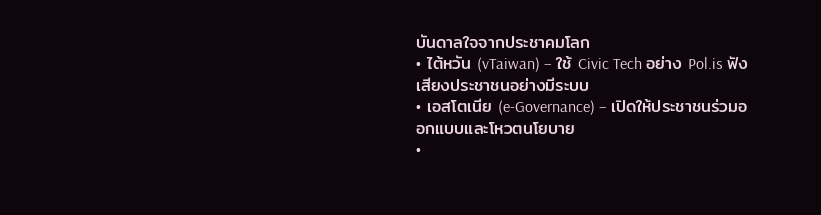บันดาลใจจากประชาคมโลก
• ไต้หวัน (vTaiwan) – ใช้ Civic Tech อย่าง Pol.is ฟังเสียงประชาชนอย่างมีระบบ
• เอสโตเนีย (e-Governance) – เปิดให้ประชาชนร่วมออกแบบและโหวตนโยบาย
•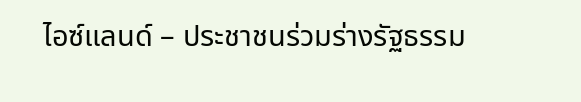ไอซ์แลนด์ – ประชาชนร่วมร่างรัฐธรรม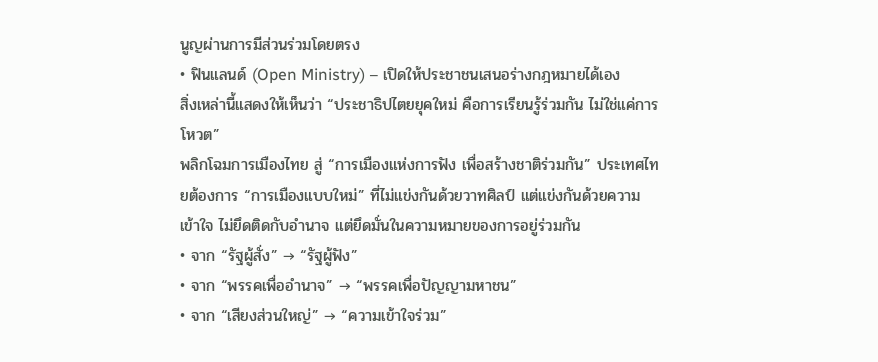นูญผ่านการมีส่วนร่วมโดยตรง
• ฟินแลนด์ (Open Ministry) – เปิดให้ประชาชนเสนอร่างกฎหมายได้เอง
สิ่งเหล่านี้แสดงให้เห็นว่า “ประชาธิปไตยยุคใหม่ คือการเรียนรู้ร่วมกัน ไม่ใช่แค่การโหวต”
พลิกโฉมการเมืองไทย สู่ “การเมืองแห่งการฟัง เพื่อสร้างชาติร่วมกัน” ประเทศไทยต้องการ “การเมืองแบบใหม่” ที่ไม่แข่งกันด้วยวาทศิลป์ แต่แข่งกันด้วยความเข้าใจ ไม่ยึดติดกับอำนาจ แต่ยึดมั่นในความหมายของการอยู่ร่วมกัน
• จาก “รัฐผู้สั่ง” → “รัฐผู้ฟัง”
• จาก “พรรคเพื่ออำนาจ” → “พรรคเพื่อปัญญามหาชน”
• จาก “เสียงส่วนใหญ่” → “ความเข้าใจร่วม”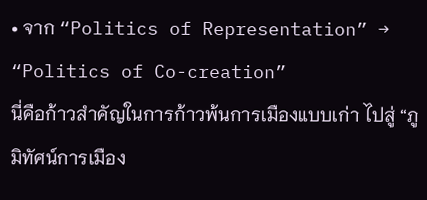• จาก “Politics of Representation” → “Politics of Co-creation”
นี่คือก้าวสำคัญในการก้าวพ้นการเมืองแบบเก่า ไปสู่ “ภูมิทัศน์การเมือง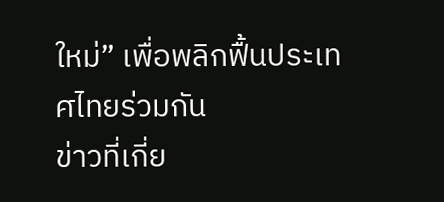ใหม่” เพื่อพลิกฟื้นประเทศไทยร่วมกัน
ข่าวที่เกี่ย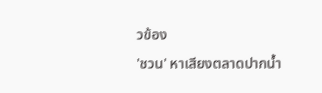วข้อง
'ชวน' หาเสียงตลาดปากน้ำ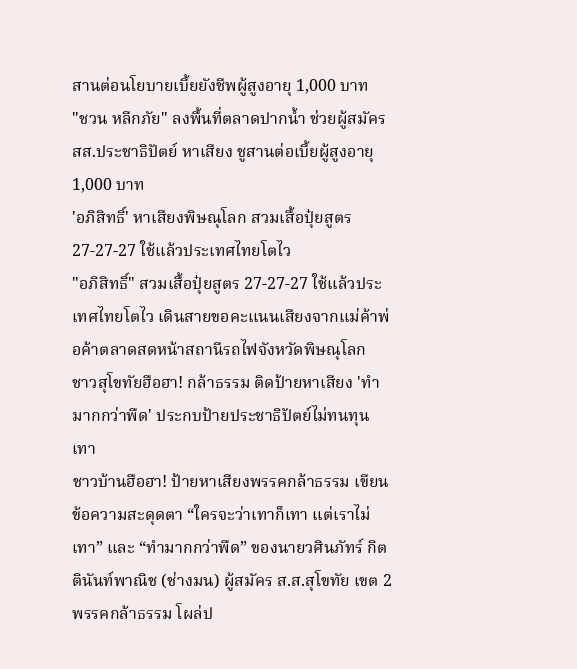สานต่อนโยบายเบี้ยยังชีพผู้สูงอายุ 1,000 บาท
"ชวน หลีกภัย" ลงพื้นที่ตลาดปากน้ำ ช่วยผู้สมัคร สส.ประชาธิปัตย์ หาเสียง ชูสานต่อเบี้ยผู้สูงอายุ 1,000 บาท
'อภิสิทธิ์' หาเสียงพิษณุโลก สวมเสื้อปุ๋ยสูตร 27-27-27 ใช้แล้วประเทศไทยโตไว
"อภิสิทธิ์" สวมเสื้อปุ๋ยสูตร 27-27-27 ใช้แล้วประเทศไทยโตไว เดินสายขอคะแนนเสียงจากแม่ค้าพ่อค้าตลาดสดหน้าสถานีรถไฟจังหวัดพิษณุโลก
ชาวสุโขทัยฮือฮา! กล้าธรรม ติดป้ายหาเสียง 'ทำมากกว่าพืด' ประกบป้ายประชาธิปัตย์ไม่ทนทุนเทา
ชาวบ้านฮือฮา! ป้ายหาเสียงพรรคกล้าธรรม เขียนข้อความสะดุดตา “ใครจะว่าเทาก็เทา แต่เราไม่เทา” และ “ทำมากกว่าพืด” ของนายวศินภัทร์ กิตตินันท์พาณิช (ช่างมน) ผู้สมัคร ส.ส.สุโขทัย เขต 2 พรรคกล้าธรรม โผล่ป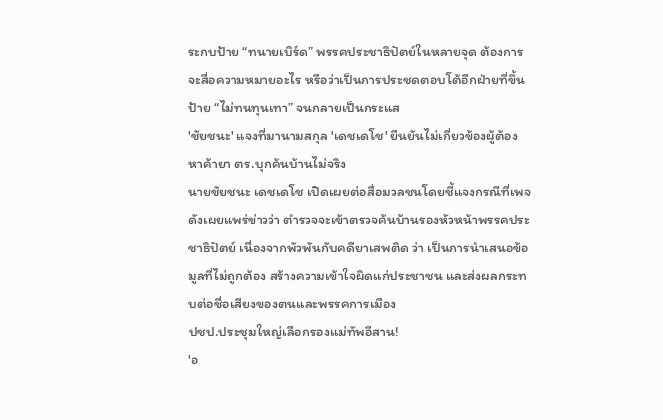ระกบป้าย “ทนายเบิร์ด” พรรคประชาธิปัตย์ในหลายจุด ต้องการจะสื่อความหมายอะไร หรือว่าเป็นการประชดตอบโต้อีกฝ่ายที่ขึ้นป้าย “ไม่ทนทุนเทา” จนกลายเป็นกระแส
'ชัยชนะ' แจงที่มานามสกุล 'เดชเดโช' ยืนยันไม่เกี่ยวข้องผู้ต้องหาค้ายา ตร.บุกค้นบ้านไม่จริง
นายชัยชนะ เดชเดโช เปิดเผยต่อสื่อมวลชนโดยชี้แจงกรณีที่เพจดังเผยแพร่ข่าวว่า ตำรวจจะเข้าตรวจค้นบ้านรองหัวหน้าพรรคประชาธิปัตย์ เนื่องจากพัวพันกับคดียาเสพติด ว่า เป็นการนำเสนอข้อมูลที่ไม่ถูกต้อง สร้างความเข้าใจผิดแก่ประชาชน และส่งผลกระทบต่อชื่อเสียงของตนและพรรคการเมือง
ปชป.ประชุมใหญ่เลือกรองแม่ทัพอีสาน!
'อ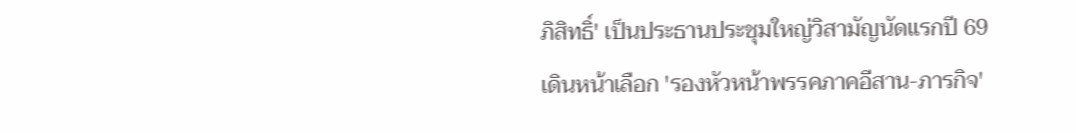ภิสิทธิ์' เป็นประธานประชุมใหญ่วิสามัญนัดแรกปี 69 เดินหน้าเลือก 'รองหัวหน้าพรรคภาคอีสาน-ภารกิจ'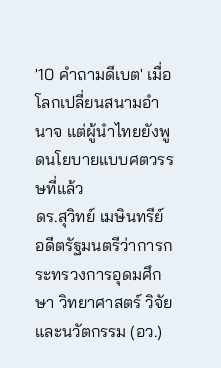'10 คำถามดีเบต' เมื่อโลกเปลี่ยนสนามอำนาจ แต่ผู้นำไทยยังพูดนโยบายแบบศตวรรษที่แล้ว
ดร.สุวิทย์ เมษินทรีย์ อดีตรัฐมนตรีว่าการกระทรวงการอุดมศึกษา วิทยาศาสตร์ วิจัยและนวัตกรรม (อว.)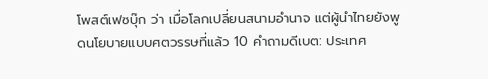โพสต์เฟซบุ๊ก ว่า เมื่อโลกเปลี่ยนสนามอำนาจ แต่ผู้นำไทยยังพูดนโยบายแบบศตวรรษที่แล้ว 10 คำถามดีเบต: ประเทศ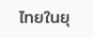ไทยในยุ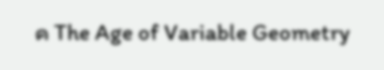ค The Age of Variable Geometry